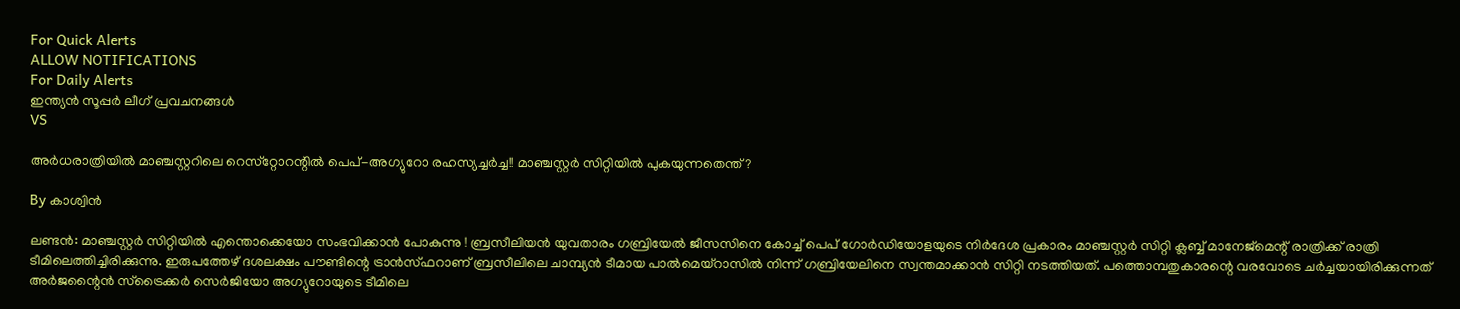For Quick Alerts
ALLOW NOTIFICATIONS
For Daily Alerts
ഇന്ത്യന്‍ സൂപ്പര്‍ ലീഗ്‌ പ്രവചനങ്ങൾ
VS

അര്‍ധരാത്രിയില്‍ മാഞ്ചസ്റ്ററിലെ റെസ്‌റ്റോറന്റില്‍ പെപ്-അഗ്യുറോ രഹസ്യച്ചര്‍ച്ച!! മാഞ്ചസ്റ്റര്‍ സിറ്റിയില്‍ പുകയുന്നതെന്ത്?

By കാശ്വിന്‍

ലണ്ടന്‍: മാഞ്ചസ്റ്റര്‍ സിറ്റിയില്‍ എന്തൊക്കെയോ സംഭവിക്കാന്‍ പോകുന്നു ! ബ്രസീലിയന്‍ യുവതാരം ഗബ്രിയേല്‍ ജീസസിനെ കോച്ച് പെപ് ഗോര്‍ഡിയോളയുടെ നിര്‍ദേശ പ്രകാരം മാഞ്ചസ്റ്റര്‍ സിറ്റി ക്ലബ്ബ് മാനേജ്‌മെന്റ് രാത്രിക്ക് രാത്രി ടീമിലെത്തിച്ചിരിക്കുന്നു. ഇരുപത്തേഴ് ദശലക്ഷം പൗണ്ടിന്റെ ട്രാന്‍സ്ഫറാണ് ബ്രസീലിലെ ചാമ്പ്യന്‍ ടീമായ പാല്‍മെയ്‌റാസില്‍ നിന്ന് ഗബ്രിയേലിനെ സ്വന്തമാക്കാന്‍ സിറ്റി നടത്തിയത്. പത്തൊമ്പതുകാരന്റെ വരവോടെ ചര്‍ച്ചയായിരിക്കുന്നത് അര്‍ജന്റൈന്‍ സ്‌ട്രൈക്കര്‍ സെര്‍ജിയോ അഗ്യുറോയുടെ ടീമിലെ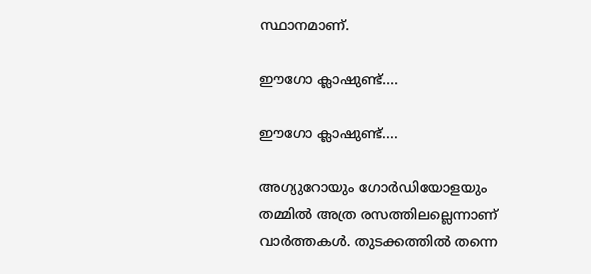സ്ഥാനമാണ്.

ഈഗോ ക്ലാഷുണ്ട്....

ഈഗോ ക്ലാഷുണ്ട്....

അഗ്യുറോയും ഗോര്‍ഡിയോളയും തമ്മില്‍ അത്ര രസത്തിലല്ലെന്നാണ് വാര്‍ത്തകള്‍. തുടക്കത്തില്‍ തന്നെ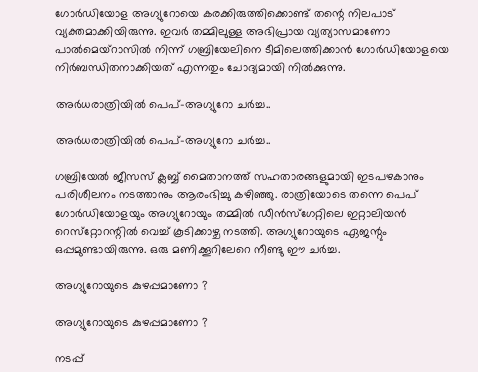ഗോര്‍ഡിയോള അഗ്യുറോയെ കരക്കിരുത്തിക്കൊണ്ട് തന്റെ നിലപാട് വ്യക്തമാക്കിയിരുന്നു. ഇവര്‍ തമ്മിലുള്ള അഭിപ്രായ വ്യത്യാസമാണോ പാല്‍മെയ്‌റാസില്‍ നിന്ന് ഗബ്രിയേലിനെ ടീമിലെത്തിക്കാന്‍ ഗോര്‍ഡിയോളയെ നിര്‍ബന്ധിതനാക്കിയത് എന്നതും ചോദ്യമായി നില്‍ക്കുന്നു.

അര്‍ധരാത്രിയില്‍ പെപ്-അഗ്യുറോ ചര്‍ച്ച..

അര്‍ധരാത്രിയില്‍ പെപ്-അഗ്യുറോ ചര്‍ച്ച..

ഗബ്രിയേല്‍ ജീസസ് ക്ലബ്ബ് മൈതാനത്ത് സഹതാരങ്ങളുമായി ഇടപഴകാനും പരിശീലനം നടത്താനും ആരംഭിച്ചു കഴിഞ്ഞു. രാത്രിയോടെ തന്നെ പെപ് ഗോര്‍ഡിയോളയും അഗ്യുറോയും തമ്മില്‍ ഡീന്‍സ്‌ഗേറ്റിലെ ഇറ്റാലിയന്‍ റെസ്‌റ്റോറന്റില്‍ വെച്ച് കൂടിക്കാഴ്ച നടത്തി. അഗ്യുറോയുടെ ഏജന്റും ഒപ്പമുണ്ടായിരുന്നു. ഒരു മണിക്കൂറിലേറെ നീണ്ടു ഈ ചര്‍ച്ച.

അഗ്യുറോയുടെ കുഴപ്പമാണോ ?

അഗ്യുറോയുടെ കുഴപ്പമാണോ ?

നടപ്പ്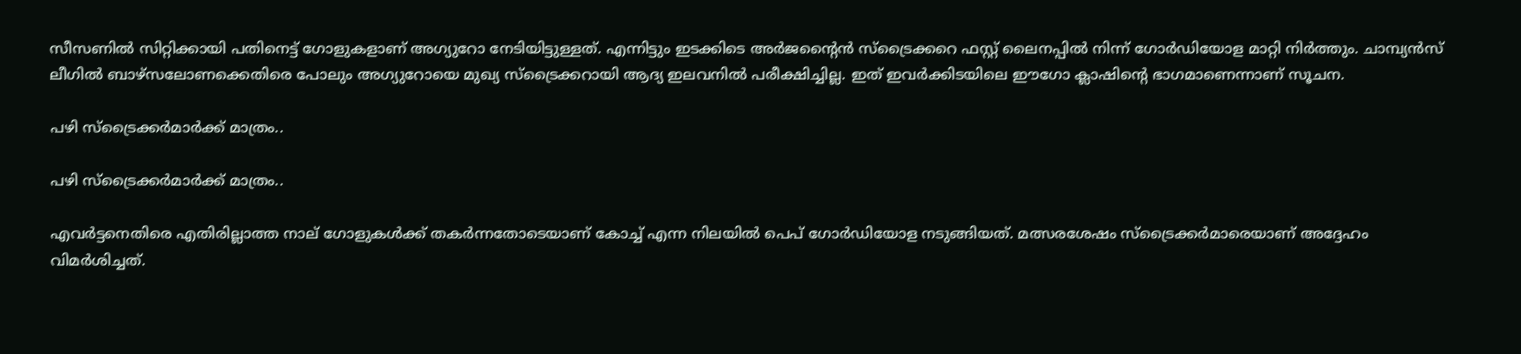സീസണില്‍ സിറ്റിക്കായി പതിനെട്ട് ഗോളുകളാണ് അഗ്യുറോ നേടിയിട്ടുള്ളത്. എന്നിട്ടും ഇടക്കിടെ അര്‍ജന്റൈന്‍ സ്‌ട്രൈക്കറെ ഫസ്റ്റ് ലൈനപ്പില്‍ നിന്ന് ഗോര്‍ഡിയോള മാറ്റി നിര്‍ത്തും. ചാമ്പ്യന്‍സ് ലീഗില്‍ ബാഴ്‌സലോണക്കെതിരെ പോലും അഗ്യുറോയെ മുഖ്യ സ്‌ട്രൈക്കറായി ആദ്യ ഇലവനില്‍ പരീക്ഷിച്ചില്ല. ഇത് ഇവര്‍ക്കിടയിലെ ഈഗോ ക്ലാഷിന്റെ ഭാഗമാണെന്നാണ് സൂചന.

പഴി സ്‌ട്രൈക്കര്‍മാര്‍ക്ക് മാത്രം..

പഴി സ്‌ട്രൈക്കര്‍മാര്‍ക്ക് മാത്രം..

എവര്‍ട്ടനെതിരെ എതിരില്ലാത്ത നാല് ഗോളുകള്‍ക്ക് തകര്‍ന്നതോടെയാണ് കോച്ച് എന്ന നിലയില്‍ പെപ് ഗോര്‍ഡിയോള നടുങ്ങിയത്. മത്സരശേഷം സ്‌ട്രൈക്കര്‍മാരെയാണ് അദ്ദേഹം വിമര്‍ശിച്ചത്.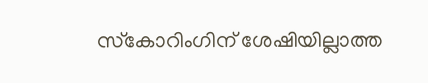സ്‌കോറിംഗിന് ശേഷിയില്ലാത്ത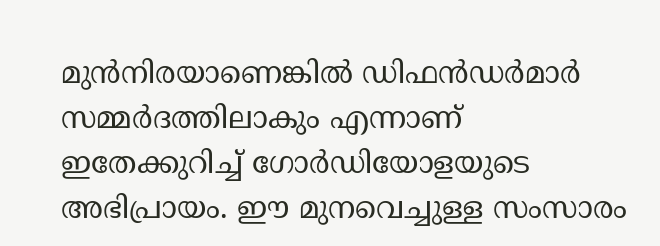മുന്‍നിരയാണെങ്കില്‍ ഡിഫന്‍ഡര്‍മാര്‍ സമ്മര്‍ദത്തിലാകും എന്നാണ് ഇതേക്കുറിച്ച് ഗോര്‍ഡിയോളയുടെ അഭിപ്രായം. ഈ മുനവെച്ചുള്ള സംസാരം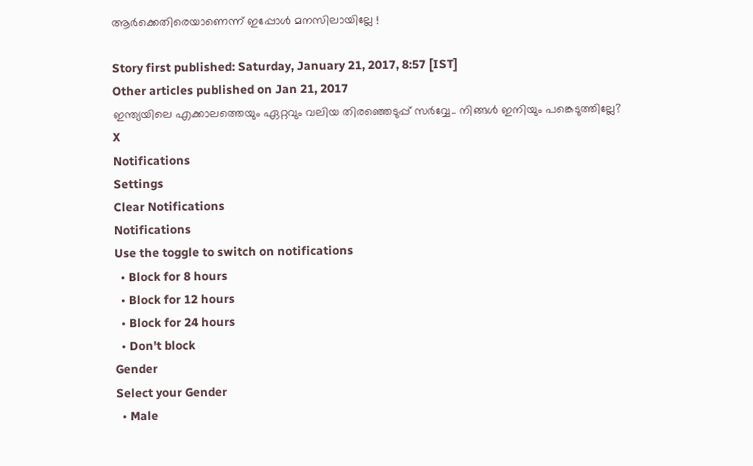ആര്‍ക്കെതിരെയാണെന്ന് ഇപ്പോള്‍ മനസിലായില്ലേ !

Story first published: Saturday, January 21, 2017, 8:57 [IST]
Other articles published on Jan 21, 2017
ഇന്ത്യയിലെ എക്കാലത്തെയും ഏറ്റവും വലിയ തിരഞ്ഞെടുപ്പ് സർവ്വേ.. നിങ്ങൾ ഇനിയും പങ്കെടുത്തില്ലേ?
X
Notifications
Settings
Clear Notifications
Notifications
Use the toggle to switch on notifications
  • Block for 8 hours
  • Block for 12 hours
  • Block for 24 hours
  • Don't block
Gender
Select your Gender
  • Male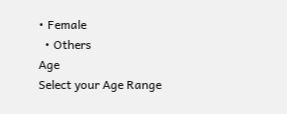• Female
  • Others
Age
Select your Age Range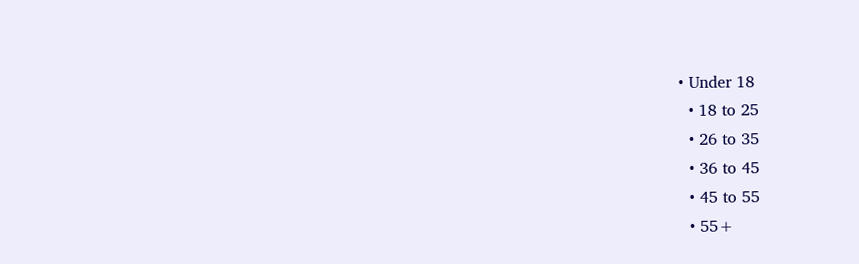• Under 18
  • 18 to 25
  • 26 to 35
  • 36 to 45
  • 45 to 55
  • 55+